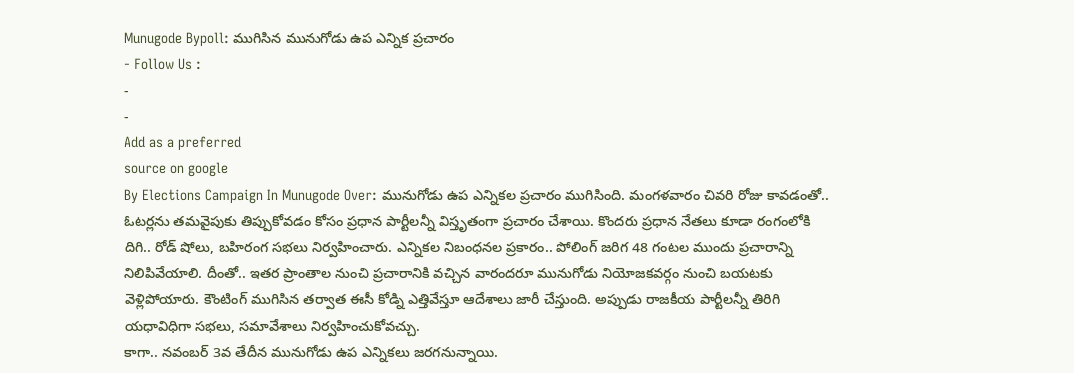Munugode Bypoll: ముగిసిన మునుగోడు ఉప ఎన్నిక ప్రచారం
- Follow Us :
-
-
Add as a preferred
source on google
By Elections Campaign In Munugode Over: మునుగోడు ఉప ఎన్నికల ప్రచారం ముగిసింది. మంగళవారం చివరి రోజు కావడంతో.. ఓటర్లను తమవైపుకు తిప్పుకోవడం కోసం ప్రధాన పార్టీలన్నీ విస్తృతంగా ప్రచారం చేశాయి. కొందరు ప్రధాన నేతలు కూడా రంగంలోకి దిగి.. రోడ్ షోలు, బహిరంగ సభలు నిర్వహించారు. ఎన్నికల నిబంధనల ప్రకారం.. పోలింగ్ జరిగ 48 గంటల ముందు ప్రచారాన్ని నిలిపివేయాలి. దీంతో.. ఇతర ప్రాంతాల నుంచి ప్రచారానికి వచ్చిన వారందరూ మునుగోడు నియోజకవర్గం నుంచి బయటకు వెళ్లిపోయారు. కౌంటింగ్ ముగిసిన తర్వాత ఈసీ కోడ్ని ఎత్తివేస్తూ ఆదేశాలు జారీ చేస్తుంది. అప్పుడు రాజకీయ పార్టీలన్నీ తిరిగి యధావిధిగా సభలు, సమావేశాలు నిర్వహించుకోవచ్చు.
కాగా.. నవంబర్ 3వ తేదీన మునుగోడు ఉప ఎన్నికలు జరగనున్నాయి.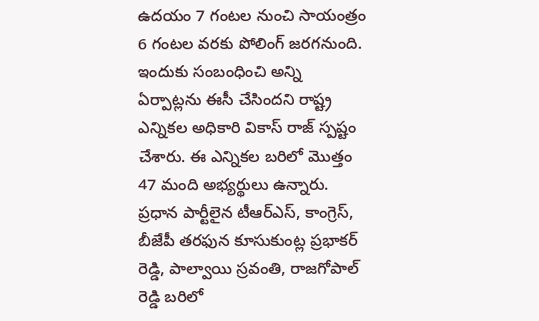ఉదయం 7 గంటల నుంచి సాయంత్రం 6 గంటల వరకు పోలింగ్ జరగనుంది. ఇందుకు సంబంధించి అన్ని ఏర్పాట్లను ఈసీ చేసిందని రాష్ట్ర ఎన్నికల అధికారి వికాస్ రాజ్ స్పష్టం చేశారు. ఈ ఎన్నికల బరిలో మొత్తం 47 మంది అభ్యర్థులు ఉన్నారు. ప్రధాన పార్టీలైన టీఆర్ఎస్, కాంగ్రెస్, బీజేపీ తరఫున కూసుకుంట్ల ప్రభాకర్ రెడ్డి, పాల్వాయి స్రవంతి, రాజగోపాల్ రెడ్డి బరిలో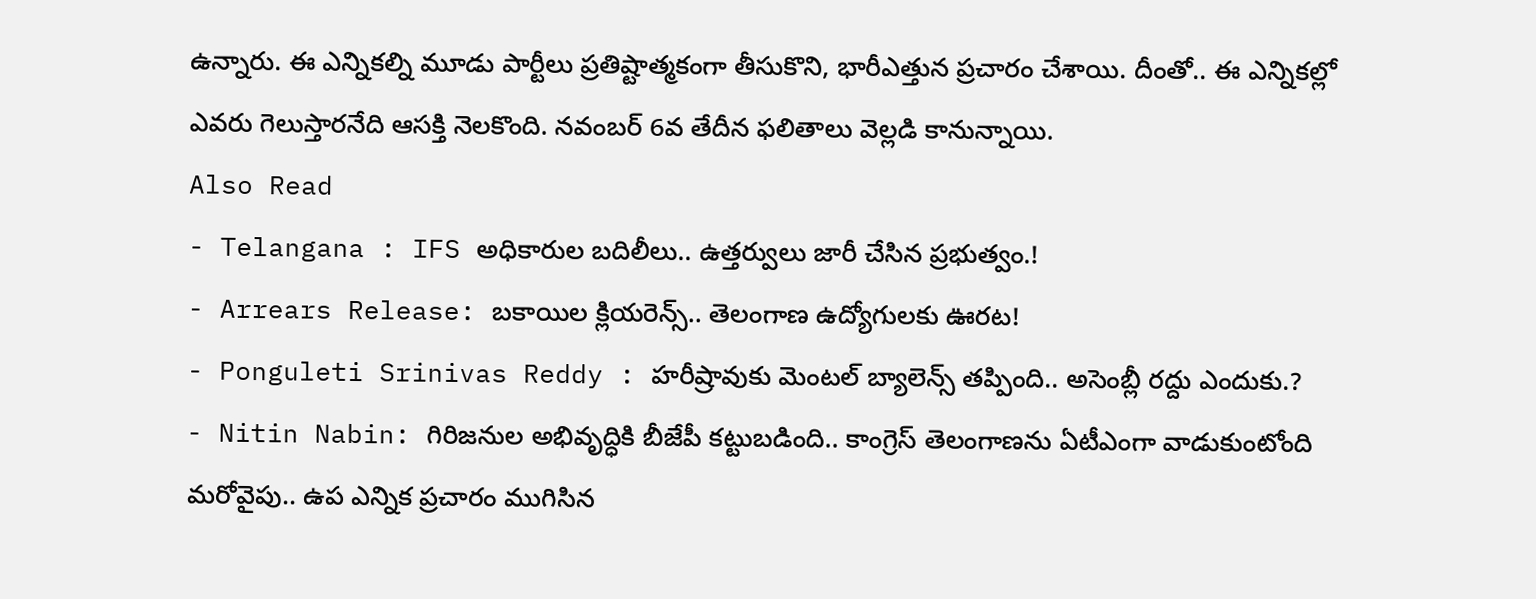ఉన్నారు. ఈ ఎన్నికల్ని మూడు పార్టీలు ప్రతిష్టాత్మకంగా తీసుకొని, భారీఎత్తున ప్రచారం చేశాయి. దీంతో.. ఈ ఎన్నికల్లో ఎవరు గెలుస్తారనేది ఆసక్తి నెలకొంది. నవంబర్ 6వ తేదీన ఫలితాలు వెల్లడి కానున్నాయి.
Also Read
- Telangana : IFS అధికారుల బదిలీలు.. ఉత్తర్వులు జారీ చేసిన ప్రభుత్వం.!
- Arrears Release: బకాయిల క్లియరెన్స్.. తెలంగాణ ఉద్యోగులకు ఊరట!
- Ponguleti Srinivas Reddy : హరీష్రావుకు మెంటల్ బ్యాలెన్స్ తప్పింది.. అసెంబ్లీ రద్దు ఎందుకు.?
- Nitin Nabin: గిరిజనుల అభివృద్ధికి బీజేపీ కట్టుబడింది.. కాంగ్రెస్ తెలంగాణను ఏటీఎంగా వాడుకుంటోంది
మరోవైపు.. ఉప ఎన్నిక ప్రచారం ముగిసిన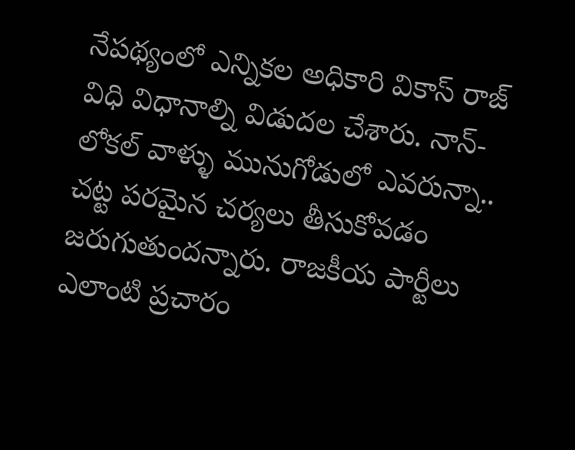నేపథ్యంలో ఎన్నికల అధికారి వికాస్ రాజ్ విధి విధానాల్ని విడుదల చేశారు. నాన్-లోకల్ వాళ్ళు మునుగోడులో ఎవరున్నా.. చట్ట పరమైన చర్యలు తీసుకోవడం జరుగుతుందన్నారు. రాజకీయ పార్టీలు ఎలాంటి ప్రచారం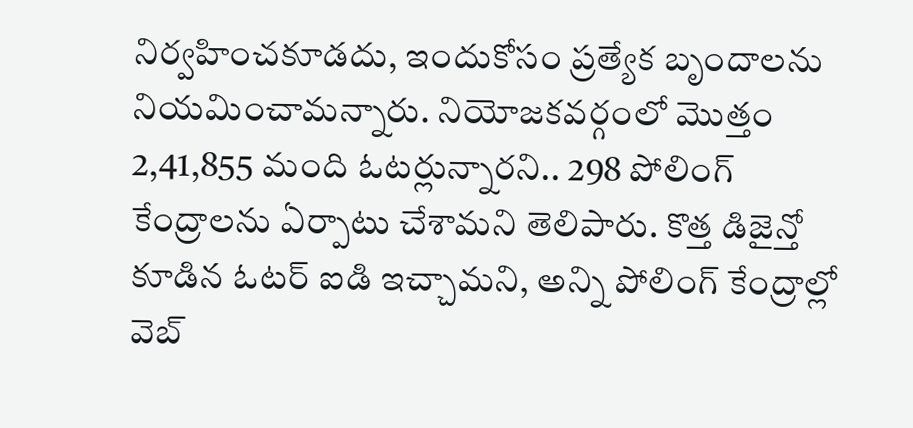నిర్వహించకూడదు, ఇందుకోసం ప్రత్యేక బృందాలను నియమించామన్నారు. నియోజకవర్గంలో మొత్తం 2,41,855 మంది ఓటర్లున్నారని.. 298 పోలింగ్ కేంద్రాలను ఏర్పాటు చేశామని తెలిపారు. కొత్త డిజైన్తో కూడిన ఓటర్ ఐడి ఇచ్చామని, అన్ని పోలింగ్ కేంద్రాల్లో వెబ్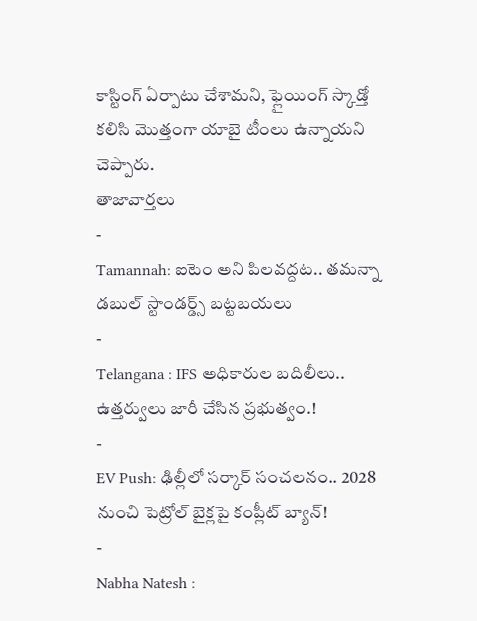కాస్టింగ్ ఏర్పాటు చేశామని, ఫ్లైయింగ్ స్కాడ్తో కలిసి మొత్తంగా యాబై టీంలు ఉన్నాయని చెప్పారు.
తాజావార్తలు
-
Tamannah: ఐటెం అని పిలవద్దట.. తమన్నా డబుల్ స్టాండర్డ్స్ బట్టబయలు
-
Telangana : IFS అధికారుల బదిలీలు.. ఉత్తర్వులు జారీ చేసిన ప్రభుత్వం.!
-
EV Push: ఢిల్లీలో సర్కార్ సంచలనం.. 2028 నుంచి పెట్రోల్ బైక్లపై కంప్లీట్ బ్యాన్!
-
Nabha Natesh :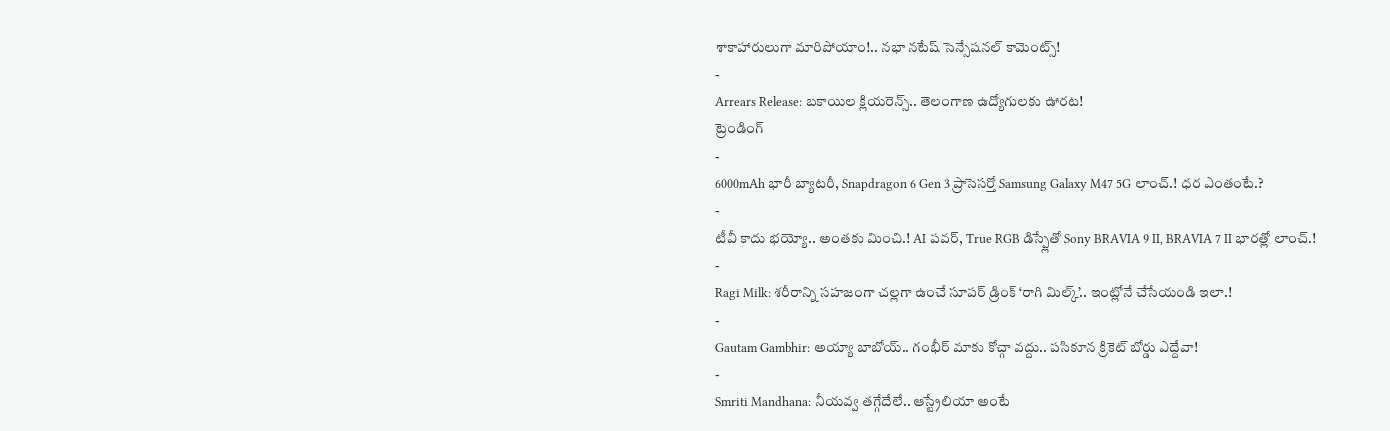శాకాహారులుగా మారిపోయాం!.. నభా నటేష్ సెన్సేషనల్ కామెంట్స్!
-
Arrears Release: బకాయిల క్లియరెన్స్.. తెలంగాణ ఉద్యోగులకు ఊరట!
ట్రెండింగ్
-
6000mAh భారీ బ్యాటరీ, Snapdragon 6 Gen 3 ప్రాసెసర్తో Samsung Galaxy M47 5G లాంచ్.! ధర ఎంతంటే.?
-
టీవీ కాదు భయ్యో.. అంతకు మించి.! AI పవర్, True RGB డిస్ప్లేతో Sony BRAVIA 9 II, BRAVIA 7 II భారత్లో లాంచ్.!
-
Ragi Milk: శరీరాన్ని సహజంగా చల్లగా ఉంచే సూపర్ డ్రింక్ ‘రాగి మిల్క్’.. ఇంట్లోనే చేసేయండి ఇలా.!
-
Gautam Gambhir: అయ్యా బాబోయ్.. గంభీర్ మాకు కోచ్గా వద్దు.. పసికూన క్రికెట్ బోర్డు ఎద్దేవా!
-
Smriti Mandhana: నీయవ్వ తగ్గేదేలే.. ఆస్ట్రేలియా అంటే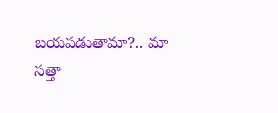బయపడుతామా?.. మా సత్తా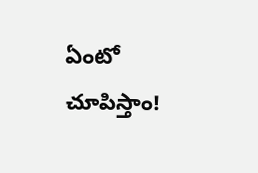ఏంటో చూపిస్తాం!